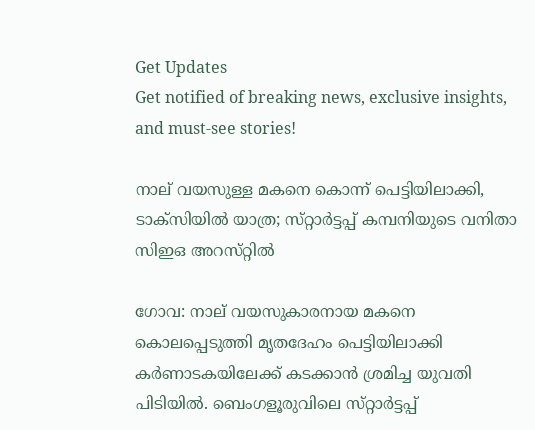Get Updates
Get notified of breaking news, exclusive insights, and must-see stories!

നാല് വയസുള്ള മകനെ കൊന്ന് പെട്ടിയിലാക്കി, ടാക്‌സിയിൽ യാത്ര; സ്‌റ്റാർട്ടപ്പ് കമ്പനിയുടെ വനിതാ സിഇഒ അറസ്‌റ്റിൽ

ഗോവ: നാല് വയസുകാരനായ മകനെ കൊലപ്പെടുത്തി മൃതദേഹം പെട്ടിയിലാക്കി കർണാടകയിലേക്ക് കടക്കാൻ ശ്രമിച്ച യുവതി പിടിയിൽ. ബെംഗളൂരുവിലെ സ്‌റ്റാർട്ടപ്പ്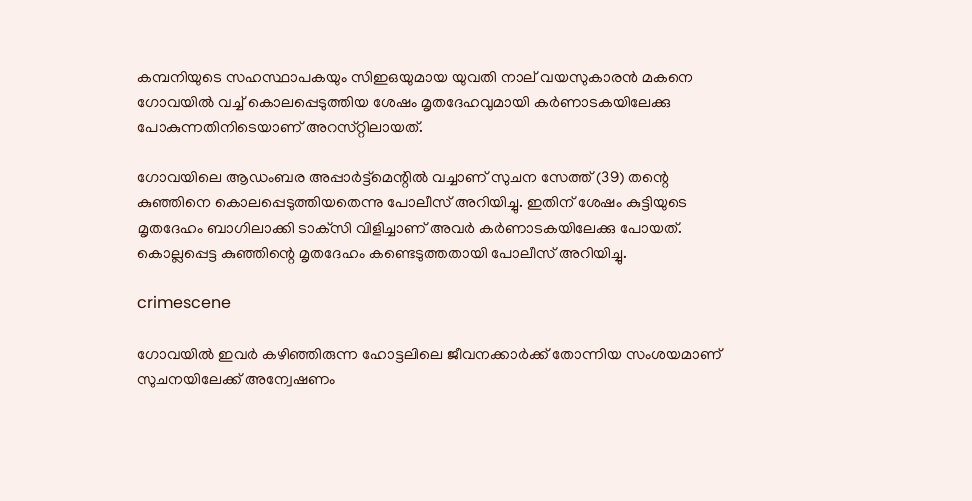കമ്പനിയുടെ സഹസ്ഥാപകയും സിഇഒയുമായ യുവതി നാല് വയസുകാരൻ മകനെ ഗോവയില്‍ വച്ച് കൊലപ്പെടുത്തിയ ശേഷം മൃതദേഹവുമായി കര്‍ണാടകയിലേക്കു പോകുന്നതിനിടെയാണ് അറസ്‌റ്റിലായത്.

ഗോവയിലെ ആഡംബര അപ്പാര്‍ട്ട്‌മെന്റില്‍ വച്ചാണ് സുചന സേത്ത് (39) തന്റെ കുഞ്ഞിനെ കൊലപ്പെടുത്തിയതെന്നു പോലീസ് അറിയിച്ചു. ഇതിന് ശേഷം കുട്ടിയുടെ മൃതദേഹം ബാഗിലാക്കി ടാക്‌സി വിളിച്ചാണ് അവര്‍ കര്‍ണാടകയിലേക്കു പോയത്. കൊല്ലപ്പെട്ട കുഞ്ഞിന്റെ മൃതദേഹം കണ്ടെടുത്തതായി പോലീസ് അറിയിച്ചു.

crimescene

ഗോവയിൽ ഇവർ കഴിഞ്ഞിരുന്ന ഹോട്ടലിലെ ജീവനക്കാര്‍ക്ക് തോന്നിയ സംശയമാണ് സുചനയിലേക്ക് അന്വേഷണം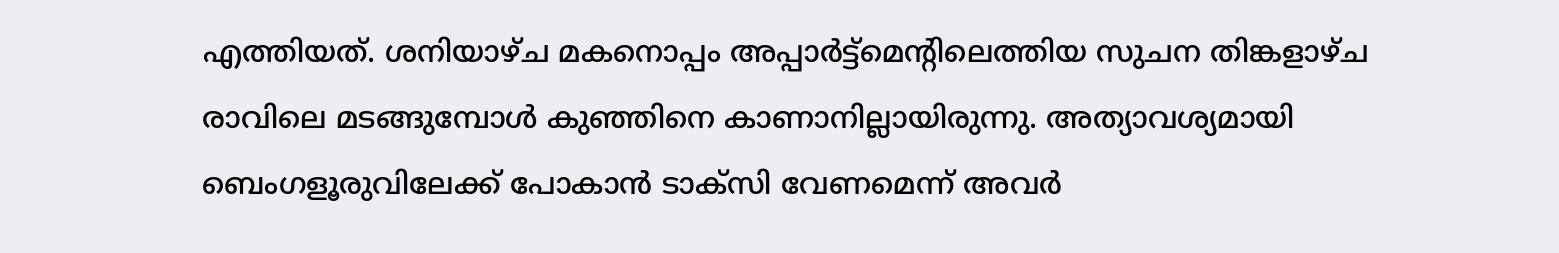എത്തിയത്. ശനിയാഴ്‌ച മകനൊപ്പം അപ്പാര്‍ട്ട്‌മെന്റിലെത്തിയ സുചന തിങ്കളാഴ്‌ച രാവിലെ മടങ്ങുമ്പോള്‍ കുഞ്ഞിനെ കാണാനില്ലായിരുന്നു. അത്യാവശ്യമായി ബെംഗളൂരുവിലേക്ക് പോകാന്‍ ടാക്‌സി വേണമെന്ന് അവര്‍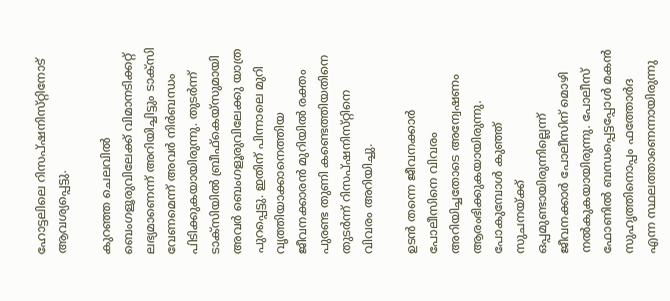ഹോട്ടലിലെ റിസപ്ഷനിസ്‌റ്റിനോട് ആവശ്യപ്പെട്ടു.

കുറഞ്ഞ ചെലവില്‍ ബെംഗളൂരുവിലേക്ക് വിമാനടിക്കറ്റ് ലഭ്യമാണെന്ന് അറിയിച്ചിട്ടും ടാക്‌സി വേണമെന്ന് അവര്‍ നിർബന്ധം പിടിക്കുകയായിരുന്നു. തുടര്‍ന്ന് ടാക്‌സിയില്‍ ബ്രീഫ്‌കെയ്‌സുമായി അവര്‍ ബെംഗളൂരുവിലേക്കു യാത്ര പുറപ്പെട്ടു. ഇതിന് പിന്നാലെ മുറി വൃത്തിയാക്കാനെത്തിയ ജീവനക്കാരന്‍ മുറിയില്‍ രക്തം പുരണ്ട തുണി കണ്ടെത്തിയതിനെ തുടര്‍ന്ന് റിസപ്ഷനിസ്‌റ്റിനെ വിവരം അറിയിച്ചു.

ഉടന്‍ തന്നെ ജീവനക്കാര്‍ പോലീസിനെ വിവരം അറിയിച്ചതോടെ അന്വേഷണം ആരംഭിക്കുകയായിരുന്നു. പോകുമ്പോള്‍ കുഞ്ഞ് സുചനയ്ക്ക് ഒപ്പമുണ്ടായിരുന്നില്ലെന്ന് ജീവനക്കാര്‍ പോലീസിന് മൊഴി നൽകുകയായിരുന്നു. പോലീസ് ഫോണില്‍ ബന്ധപ്പെട്ടപ്പോള്‍ മകന്‍ സുഹൃത്തിനൊപ്പം ഫത്തോര്‍ദ എന്ന സ്ഥലത്താണെന്നായിരുന്നു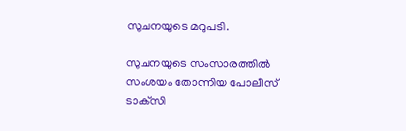സുചനയുടെ മറുപടി.

സുചനയുടെ സംസാരത്തിൽ സംശയം തോന്നിയ പോലീസ് ടാക്‌സി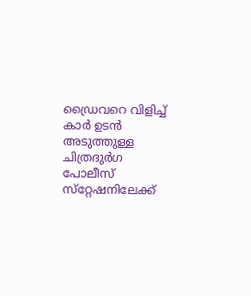ഡ്രൈവറെ വിളിച്ച് കാര്‍ ഉടൻ അടുത്തുള്ള ചിത്രദുര്‍ഗ പോലീസ് സ്‌റ്റേഷനിലേക്ക്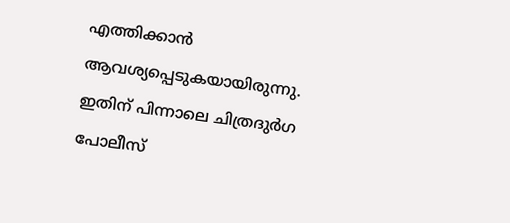എത്തിക്കാന്‍ ആവശ്യപ്പെടുകയായിരുന്നു. ഇതിന് പിന്നാലെ ചിത്രദുര്‍ഗ പോലീസ്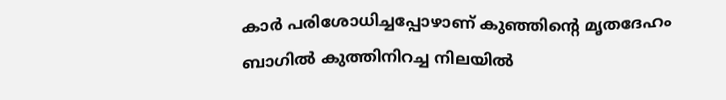കാര്‍ പരിശോധിച്ചപ്പോഴാണ് കുഞ്ഞിന്റെ മൃതദേഹം ബാഗില്‍ കുത്തിനിറച്ച നിലയില്‍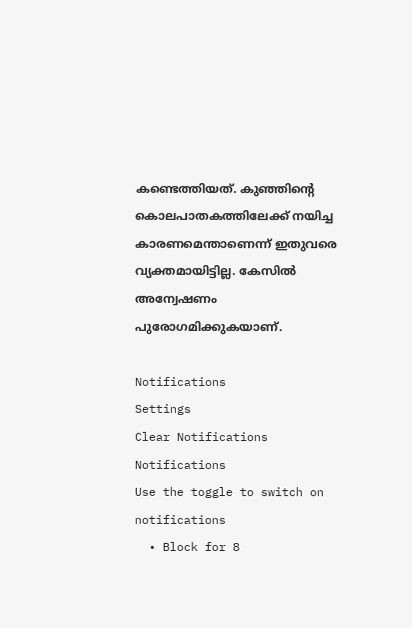കണ്ടെത്തിയത്. കുഞ്ഞിന്റെ കൊലപാതകത്തിലേക്ക് നയിച്ച കാരണമെന്താണെന്ന് ഇതുവരെ വ്യക്തമായിട്ടില്ല. കേസിൽ അന്വേഷണം പുരോഗമിക്കുകയാണ്.

Notifications
Settings
Clear Notifications
Notifications
Use the toggle to switch on notifications
  • Block for 8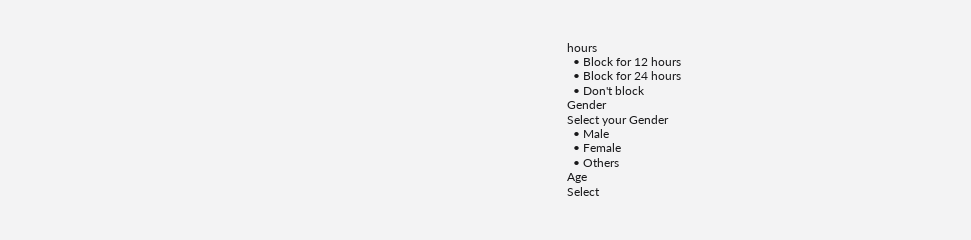hours
  • Block for 12 hours
  • Block for 24 hours
  • Don't block
Gender
Select your Gender
  • Male
  • Female
  • Others
Age
Select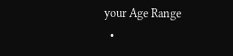your Age Range
  •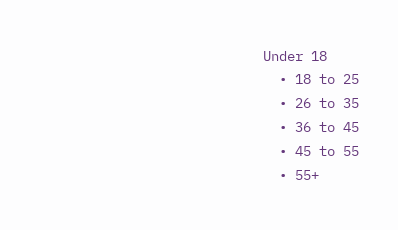Under 18
  • 18 to 25
  • 26 to 35
  • 36 to 45
  • 45 to 55
  • 55+